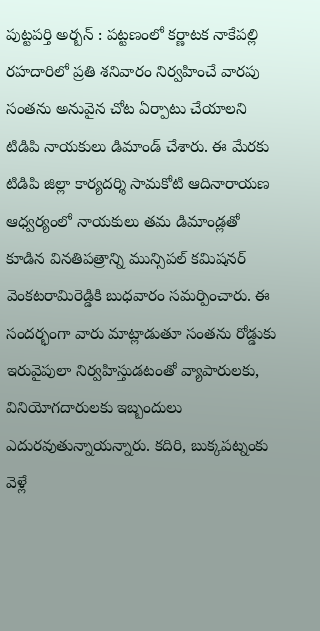పుట్టపర్తి అర్బన్ : పట్టణంలో కర్ణాటక నాకేపల్లి రహదారిలో ప్రతి శనివారం నిర్వహించే వారపు సంతను అనువైన చోట ఏర్పాటు చేయాలని టిడిపి నాయకులు డిమాండ్ చేశారు. ఈ మేరకు టిడిపి జిల్లా కార్యదర్శి సామకోటి ఆదినారాయణ ఆధ్వర్యంలో నాయకులు తమ డిమాండ్లతో కూడిన వినతిపత్రాన్ని మున్సిపల్ కమిషనర్ వెంకటరామిరెడ్డికి బుధవారం సమర్పించారు. ఈ సందర్భంగా వారు మాట్లాడుతూ సంతను రోడ్డుకు ఇరువైపులా నిర్వహిస్తుడటంతో వ్యాపారులకు, వినియోగదారులకు ఇబ్బందులు ఎదురవుతున్నాయన్నారు. కదిరి, బుక్కపట్నంకు వెళ్లే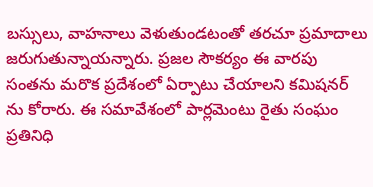బస్సులు, వాహనాలు వెళుతుండటంతో తరచూ ప్రమాదాలు జరుగుతున్నాయన్నారు. ప్రజల సౌకర్యం ఈ వారపు సంతను మరొక ప్రదేశంలో ఏర్పాటు చేయాలని కమిషనర్ ను కోరారు. ఈ సమావేశంలో పార్లమెంటు రైతు సంఘం ప్రతినిధి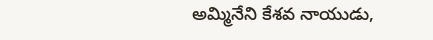అమ్మినేని కేశవ నాయుడు,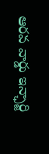ఆరవ వార్డు ఇన్ఛార్జి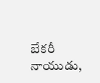బేకరీ నాయుడు,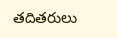తదితరులు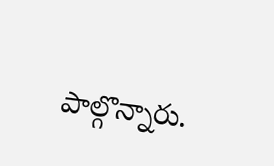పాల్గొన్నారు.